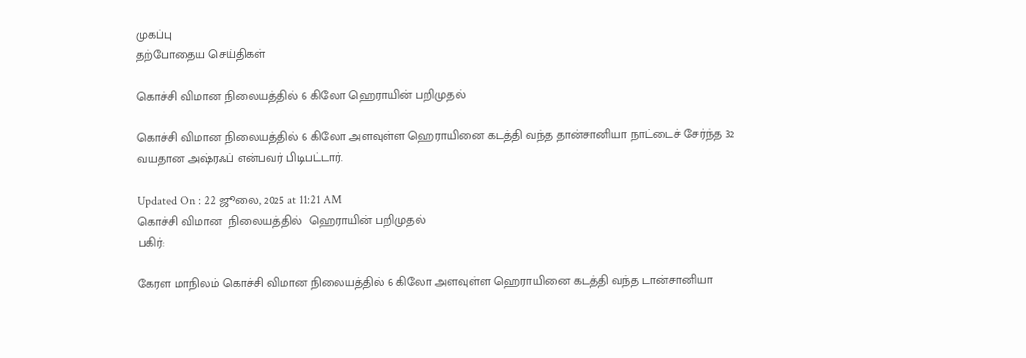முகப்பு
தற்போதைய செய்திகள்

கொச்சி விமான நிலையத்தில் 6 கிலோ ஹெராயின் பறிமுதல்

கொச்சி விமான நிலையத்தில் 6 கிலோ அளவுள்ள ஹெராயினை கடத்தி வந்த தான்சானியா நாட்டைச் சேர்ந்த 32 வயதான அஷ்ரஃப் என்பவர் பிடிபட்டார்.

Updated On : 22 ஜூலை, 2025 at 11:21 AM
கொச்சி விமான  நிலையத்தில்  ஹெராயின் பறிமுதல்
பகிர்:

கேரள மாநிலம் கொச்சி விமான நிலையத்தில் 6 கிலோ அளவுள்ள ஹெராயினை கடத்தி வந்த டான்சானியா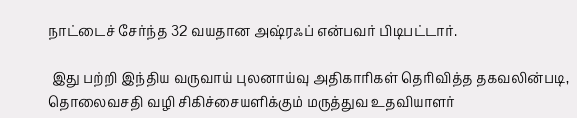நாட்டைச் சேர்ந்த 32 வயதான அஷ்ரஃப் என்பவர் பிடிபட்டார்.

 இது பற்றி இந்திய வருவாய் புலனாய்வு அதிகாரிகள் தெரிவித்த தகவலின்படி,  தொலைவசதி வழி சிகிச்சையளிக்கும் மருத்துவ உதவியாளர்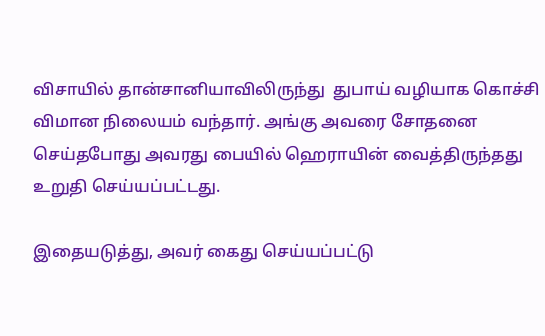விசாயில் தான்சானியாவிலிருந்து  துபாய் வழியாக கொச்சி விமான நிலையம் வந்தார். அங்கு அவரை சோதனை செய்தபோது அவரது பையில் ஹெராயின் வைத்திருந்தது உறுதி செய்யப்பட்டது.

இதையடுத்து, அவர் கைது செய்யப்பட்டு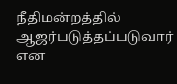நீதிமன்றத்தில் ஆஜர்படுத்தப்படுவார் என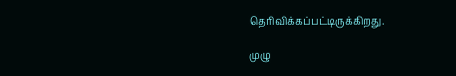தெரிவிக்கப்பட்டிருக்கிறது.

முழு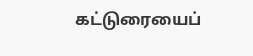கட்டுரையைப்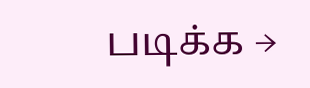படிக்க →